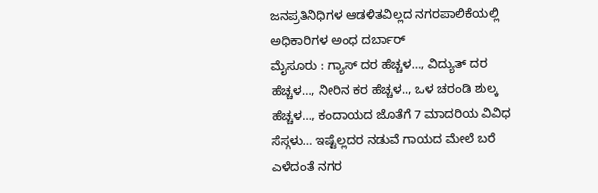ಜನಪ್ರತಿನಿಧಿಗಳ ಆಡಳಿತವಿಲ್ಲದ ನಗರಪಾಲಿಕೆಯಲ್ಲಿ ಅಧಿಕಾರಿಗಳ ಅಂಧ ದರ್ಬಾರ್
ಮೈಸೂರು : ಗ್ಯಾಸ್ ದರ ಹೆಚ್ಚಳ…, ವಿದ್ಯುತ್ ದರ ಹೆಚ್ಚಳ…, ನೀರಿನ ಕರ ಹೆಚ್ಚಳ.., ಒಳ ಚರಂಡಿ ಶುಲ್ಕ ಹೆಚ್ಚಳ…, ಕಂದಾಯದ ಜೊತೆಗೆ 7 ಮಾದರಿಯ ವಿವಿಧ ಸೆಸ್ಗಳು… ಇಷ್ಟೆಲ್ಲದರ ನಡುವೆ ಗಾಯದ ಮೇಲೆ ಬರೆ ಎಳೆದಂತೆ ನಗರ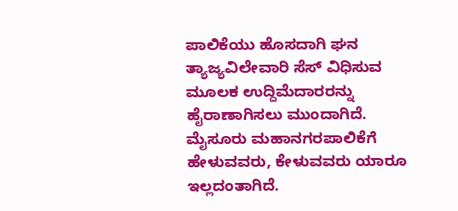ಪಾಲಿಕೆಯು ಹೊಸದಾಗಿ ಘನ ತ್ಯಾಜ್ಯವಿಲೇವಾರಿ ಸೆಸ್ ವಿಧಿಸುವ ಮೂಲಕ ಉದ್ದಿಮೆದಾರರನ್ನು ಹೈರಾಣಾಗಿಸಲು ಮುಂದಾಗಿದೆ.
ಮೈಸೂರು ಮಹಾನಗರಪಾಲಿಕೆಗೆ ಹೇಳುವವರು, ಕೇಳುವವರು ಯಾರೂ ಇಲ್ಲದಂತಾಗಿದೆ.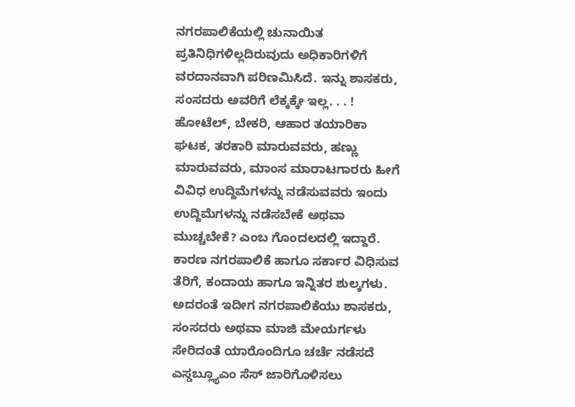ನಗರಪಾಲಿಕೆಯಲ್ಲಿ ಚುನಾಯಿತ ಪ್ರತಿನಿಧಿಗಳಿಲ್ಲದಿರುವುದು ಅಧಿಕಾರಿಗಳಿಗೆ ವರದಾನವಾಗಿ ಪರಿಣಮಿಸಿದೆ. ಇನ್ನು ಶಾಸಕರು, ಸಂಸದರು ಅವರಿಗೆ ಲೆಕ್ಕಕ್ಕೇ ಇಲ್ಲ. . . !
ಹೋಟೆಲ್, ಬೇಕರಿ, ಆಹಾರ ತಯಾರಿಕಾ ಘಟಕ, ತರಕಾರಿ ಮಾರುವವರು, ಹಣ್ಣು ಮಾರುವವರು, ಮಾಂಸ ಮಾರಾಟಗಾರರು ಹೀಗೆ ವಿವಿಧ ಉದ್ದಿಮೆಗಳನ್ನು ನಡೆಸುವವರು ಇಂದು ಉದ್ದಿಮೆಗಳನ್ನು ನಡೆಸಬೇಕೆ ಅಥವಾ ಮುಚ್ಚಬೇಕೆ? ಎಂಬ ಗೊಂದಲದಲ್ಲಿ ಇದ್ದಾರೆ. ಕಾರಣ ನಗರಪಾಲಿಕೆ ಹಾಗೂ ಸರ್ಕಾರ ವಿಧಿಸುವ ತೆರಿಗೆ, ಕಂದಾಯ ಹಾಗೂ ಇನ್ನಿತರ ಶುಲ್ಕಗಳು.
ಅದರಂತೆ ಇದೀಗ ನಗರಪಾಲಿಕೆಯು ಶಾಸಕರು, ಸಂಸದರು ಅಥವಾ ಮಾಜಿ ಮೇಯರ್ಗಳು ಸೇರಿದಂತೆ ಯಾರೊಂದಿಗೂ ಚರ್ಚೆ ನಡೆಸದೆ ಎಸ್ಡಬ್ಲ್ಯೂಎಂ ಸೆಸ್ ಜಾರಿಗೊಳಿಸಲು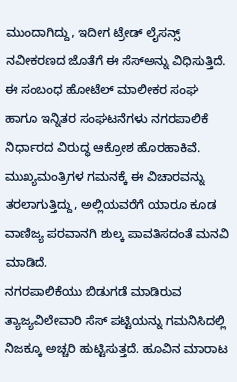ಮುಂದಾಗಿದ್ದು, ಇದೀಗ ಟ್ರೇಡ್ ಲೈಸನ್ಸ್ ನವೀಕರಣದ ಜೊತೆಗೆ ಈ ಸೆಸ್ಅನ್ನು ವಿಧಿಸುತ್ತಿದೆ.
ಈ ಸಂಬಂಧ ಹೋಟೆಲ್ ಮಾಲೀಕರ ಸಂಘ ಹಾಗೂ ಇನ್ನಿತರ ಸಂಘಟನೆಗಳು ನಗರಪಾಲಿಕೆ ನಿರ್ಧಾರದ ವಿರುದ್ಧ ಆಕ್ರೋಶ ಹೊರಹಾಕಿವೆ. ಮುಖ್ಯಮಂತ್ರಿಗಳ ಗಮನಕ್ಕೆ ಈ ವಿಚಾರವನ್ನು ತರಲಾಗುತ್ತಿದ್ದು, ಅಲ್ಲಿಯವರೆಗೆ ಯಾರೂ ಕೂಡ ವಾಣಿಜ್ಯ ಪರವಾನಗಿ ಶುಲ್ಕ ಪಾವತಿಸದಂತೆ ಮನವಿ ಮಾಡಿದೆ.
ನಗರಪಾಲಿಕೆಯು ಬಿಡುಗಡೆ ಮಾಡಿರುವ ತ್ಯಾಜ್ಯವಿಲೇವಾರಿ ಸೆಸ್ ಪಟ್ಟಿಯನ್ನು ಗಮನಿಸಿದಲ್ಲಿ ನಿಜಕ್ಕೂ ಅಚ್ಚರಿ ಹುಟ್ಟಿಸುತ್ತದೆ. ಹೂವಿನ ಮಾರಾಟ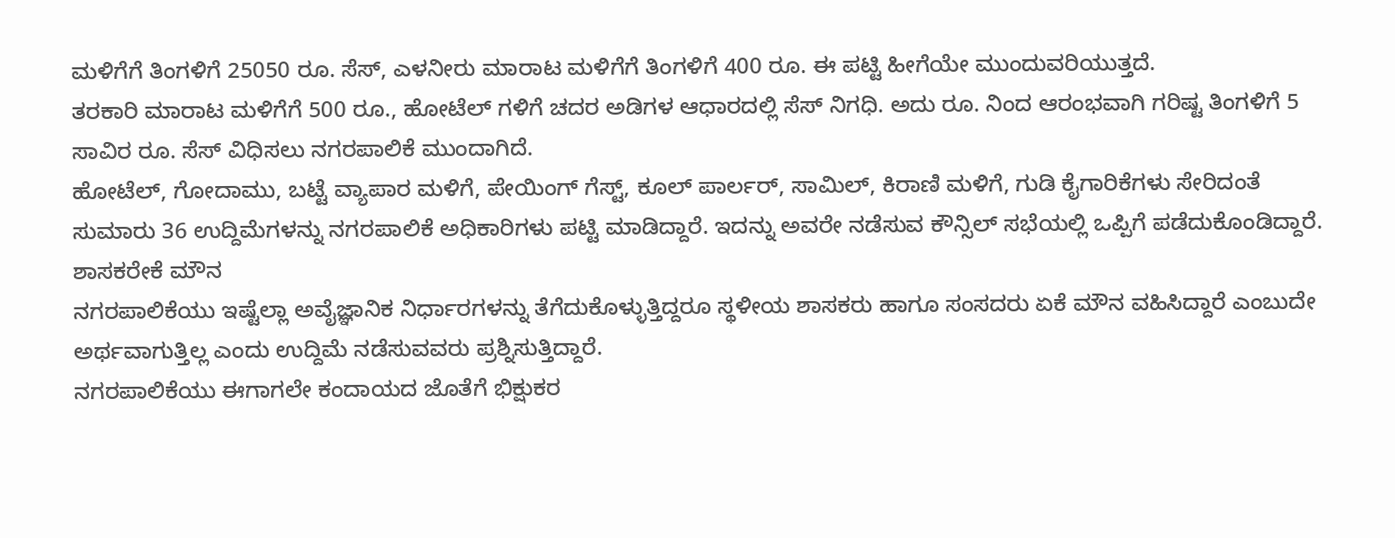ಮಳಿಗೆಗೆ ತಿಂಗಳಿಗೆ 25050 ರೂ. ಸೆಸ್, ಎಳನೀರು ಮಾರಾಟ ಮಳಿಗೆಗೆ ತಿಂಗಳಿಗೆ 400 ರೂ. ಈ ಪಟ್ಟಿ ಹೀಗೆಯೇ ಮುಂದುವರಿಯುತ್ತದೆ.
ತರಕಾರಿ ಮಾರಾಟ ಮಳಿಗೆಗೆ 500 ರೂ., ಹೋಟೆಲ್ ಗಳಿಗೆ ಚದರ ಅಡಿಗಳ ಆಧಾರದಲ್ಲಿ ಸೆಸ್ ನಿಗಧಿ. ಅದು ರೂ. ನಿಂದ ಆರಂಭವಾಗಿ ಗರಿಷ್ಟ ತಿಂಗಳಿಗೆ 5 ಸಾವಿರ ರೂ. ಸೆಸ್ ವಿಧಿಸಲು ನಗರಪಾಲಿಕೆ ಮುಂದಾಗಿದೆ.
ಹೋಟೆಲ್, ಗೋದಾಮು, ಬಟ್ಟೆ ವ್ಯಾಪಾರ ಮಳಿಗೆ, ಪೇಯಿಂಗ್ ಗೆಸ್ಟ್, ಕೂಲ್ ಪಾರ್ಲರ್, ಸಾಮಿಲ್, ಕಿರಾಣಿ ಮಳಿಗೆ, ಗುಡಿ ಕೈಗಾರಿಕೆಗಳು ಸೇರಿದಂತೆ ಸುಮಾರು 36 ಉದ್ದಿಮೆಗಳನ್ನು ನಗರಪಾಲಿಕೆ ಅಧಿಕಾರಿಗಳು ಪಟ್ಟಿ ಮಾಡಿದ್ದಾರೆ. ಇದನ್ನು ಅವರೇ ನಡೆಸುವ ಕೌನ್ಸಿಲ್ ಸಭೆಯಲ್ಲಿ ಒಪ್ಪಿಗೆ ಪಡೆದುಕೊಂಡಿದ್ದಾರೆ.
ಶಾಸಕರೇಕೆ ಮೌನ
ನಗರಪಾಲಿಕೆಯು ಇಷ್ಟೆಲ್ಲಾ ಅವೈಜ್ಞಾನಿಕ ನಿರ್ಧಾರಗಳನ್ನು ತೆಗೆದುಕೊಳ್ಳುತ್ತಿದ್ದರೂ ಸ್ಥಳೀಯ ಶಾಸಕರು ಹಾಗೂ ಸಂಸದರು ಏಕೆ ಮೌನ ವಹಿಸಿದ್ದಾರೆ ಎಂಬುದೇ ಅರ್ಥವಾಗುತ್ತಿಲ್ಲ ಎಂದು ಉದ್ದಿಮೆ ನಡೆಸುವವರು ಪ್ರಶ್ನಿಸುತ್ತಿದ್ದಾರೆ.
ನಗರಪಾಲಿಕೆಯು ಈಗಾಗಲೇ ಕಂದಾಯದ ಜೊತೆಗೆ ಭಿಕ್ಷುಕರ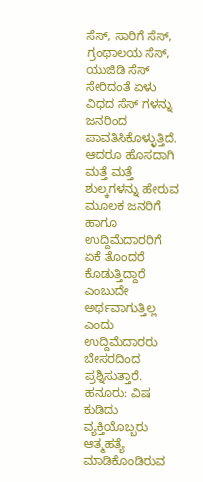ಸೆಸ್, ಸಾರಿಗೆ ಸೆಸ್, ಗ್ರಂಥಾಲಯ ಸೆಸ್, ಯುಜಿಡಿ ಸೆಸ್ ಸೇರಿದಂತೆ ಏಳು ವಿಧದ ಸೆಸ್ ಗಳನ್ನು ಜನರಿಂದ ಪಾವತಿಸಿಕೊಳ್ಳುತ್ತಿದೆ. ಆದರೂ ಹೊಸದಾಗಿ ಮತ್ತೆ ಮತ್ತೆ ಶುಲ್ಕಗಳನ್ನು ಹೇರುವ ಮೂಲಕ ಜನರಿಗೆ ಹಾಗೂ ಉದ್ದಿಮೆದಾರರಿಗೆ ಏಕೆ ತೊಂದರೆ ಕೊಡುತ್ತಿದ್ದಾರೆ ಎಂಬುದೇ ಅರ್ಥವಾಗುತ್ತಿಲ್ಲ ಎಂದು ಉದ್ದಿಮೆದಾರರು ಬೇಸರದಿಂದ ಪ್ರಶ್ನಿಸುತ್ತಾರೆ.
ಹನೂರು: ವಿಷ ಕುಡಿದು ವ್ಯಕ್ತಿಯೊಬ್ಬರು ಆತ್ಮಹತ್ಯೆ ಮಾಡಿಕೊಂಡಿರುವ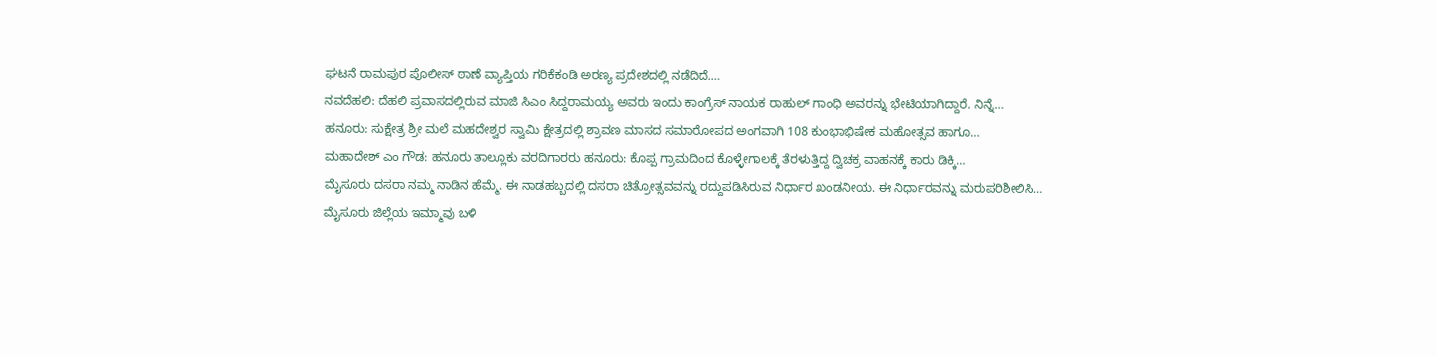ಘಟನೆ ರಾಮಪುರ ಪೊಲೀಸ್ ಠಾಣೆ ವ್ಯಾಪ್ತಿಯ ಗರಿಕೆಕಂಡಿ ಅರಣ್ಯ ಪ್ರದೇಶದಲ್ಲಿ ನಡೆದಿದೆ.…
ನವದೆಹಲಿ: ದೆಹಲಿ ಪ್ರವಾಸದಲ್ಲಿರುವ ಮಾಜಿ ಸಿಎಂ ಸಿದ್ದರಾಮಯ್ಯ ಅವರು ಇಂದು ಕಾಂಗ್ರೆಸ್ ನಾಯಕ ರಾಹುಲ್ ಗಾಂಧಿ ಅವರನ್ನು ಭೇಟಿಯಾಗಿದ್ದಾರೆ. ನಿನ್ನೆ…
ಹನೂರು: ಸುಕ್ಷೇತ್ರ ಶ್ರೀ ಮಲೆ ಮಹದೇಶ್ವರ ಸ್ವಾಮಿ ಕ್ಷೇತ್ರದಲ್ಲಿ ಶ್ರಾವಣ ಮಾಸದ ಸಮಾರೋಪದ ಅಂಗವಾಗಿ 108 ಕುಂಭಾಭಿಷೇಕ ಮಹೋತ್ಸವ ಹಾಗೂ…
ಮಹಾದೇಶ್ ಎಂ ಗೌಡ: ಹನೂರು ತಾಲ್ಲೂಕು ವರದಿಗಾರರು ಹನೂರು: ಕೊಪ್ಪ ಗ್ರಾಮದಿಂದ ಕೊಳ್ಳೇಗಾಲಕ್ಕೆ ತೆರಳುತ್ತಿದ್ದ ದ್ವಿಚಕ್ರ ವಾಹನಕ್ಕೆ ಕಾರು ಡಿಕ್ಕಿ…
ಮೈಸೂರು ದಸರಾ ನಮ್ಮ ನಾಡಿನ ಹೆಮ್ಮೆ. ಈ ನಾಡಹಬ್ಬದಲ್ಲಿ ದಸರಾ ಚಿತ್ರೋತ್ಸವವನ್ನು ರದ್ದುಪಡಿಸಿರುವ ನಿರ್ಧಾರ ಖಂಡನೀಯ. ಈ ನಿರ್ಧಾರವನ್ನು ಮರುಪರಿಶೀಲಿಸಿ…
ಮೈಸೂರು ಜಿಲ್ಲೆಯ ಇಮ್ಮಾವು ಬಳಿ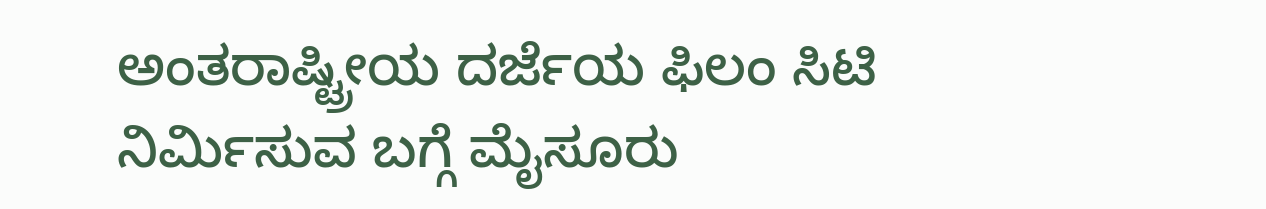ಅಂತರಾಷ್ಟ್ರೀಯ ದರ್ಜೆಯ ಫಿಲಂ ಸಿಟಿ ನಿರ್ಮಿಸುವ ಬಗ್ಗೆ ಮೈಸೂರು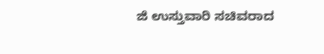ಜಿ ಉಸ್ತುವಾರಿ ಸಚಿವರಾದ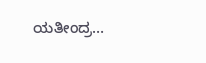ಯತೀಂದ್ರ…